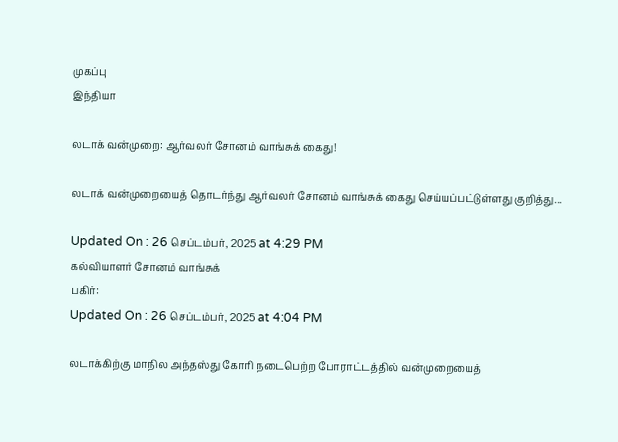முகப்பு
இந்தியா

லடாக் வன்முறை: ஆர்வலர் சோனம் வாங்சுக் கைது!

லடாக் வன்முறையைத் தொடர்ந்து ஆர்வலர் சோனம் வாங்சுக் கைது செய்யப்பட்டுள்ளது குறித்து...

Updated On : 26 செப்டம்பர், 2025 at 4:29 PM
கல்வியாளர் சோனம் வாங்சுக்
பகிர்:
Updated On : 26 செப்டம்பர், 2025 at 4:04 PM

லடாக்கிற்கு மாநில அந்தஸ்து கோரி நடைபெற்ற போராட்டத்தில் வன்முறையைத்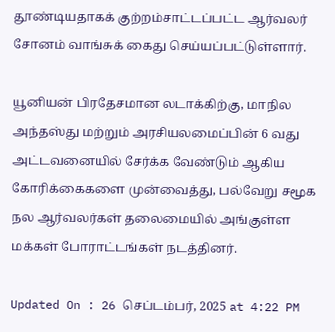தூண்டியதாகக் குற்றம்சாட்டப்பட்ட ஆர்வலர் சோனம் வாங்சுக் கைது செய்யப்பட்டுள்ளார்.

யூனியன் பிரதேசமான லடாக்கிற்கு, மாநில அந்தஸ்து மற்றும் அரசியலமைப்பின் 6 வது அட்டவனையில் சேர்க்க வேண்டும் ஆகிய கோரிக்கைகளை முன்வைத்து, பல்வேறு சமூக நல ஆர்வலர்கள் தலைமையில் அங்குள்ள மக்கள் போராட்டங்கள் நடத்தினர்.

Updated On : 26 செப்டம்பர், 2025 at 4:22 PM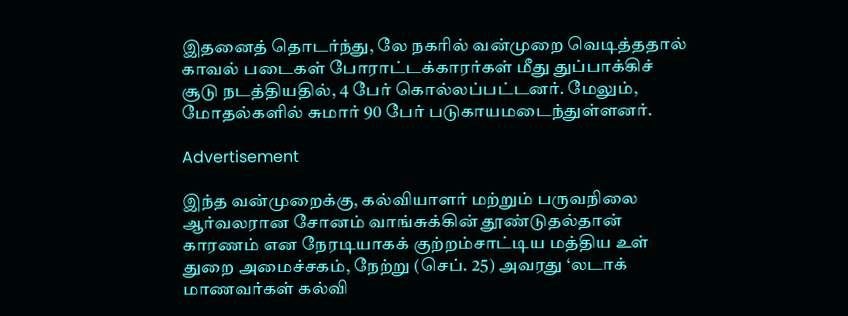இதனைத் தொடர்ந்து, லே நகரில் வன்முறை வெடித்ததால் காவல் படைகள் போராட்டக்காரர்கள் மீது துப்பாக்கிச் சூடு நடத்தியதில், 4 பேர் கொல்லப்பட்டனர். மேலும், மோதல்களில் சுமார் 90 பேர் படுகாயமடைந்துள்ளனர்.

Advertisement

இந்த வன்முறைக்கு, கல்வியாளர் மற்றும் பருவநிலை ஆர்வலரான சோனம் வாங்சுக்கின் தூண்டுதல்தான் காரணம் என நேரடியாகக் குற்றம்சாட்டிய மத்திய உள் துறை அமைச்சகம், நேற்று (செப். 25) அவரது ‘லடாக் மாணவர்கள் கல்வி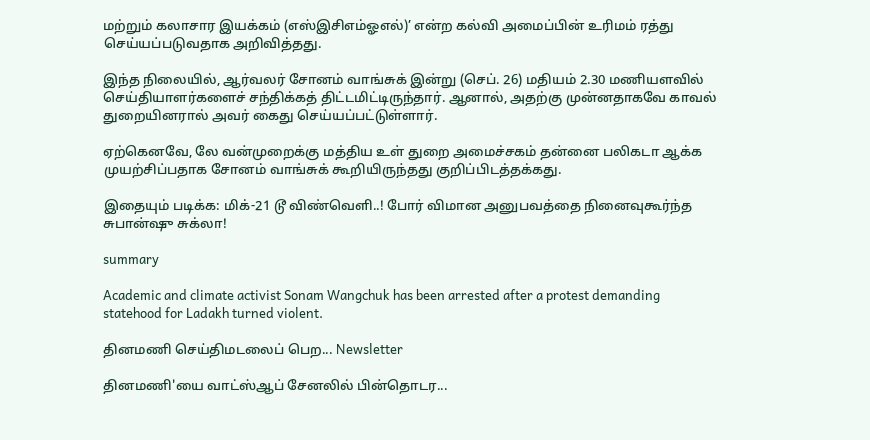மற்றும் கலாசார இயக்கம் (எஸ்இசிஎம்ஓஎல்)’ என்ற கல்வி அமைப்பின் உரிமம் ரத்து செய்யப்படுவதாக அறிவித்தது.

இந்த நிலையில், ஆர்வலர் சோனம் வாங்சுக் இன்று (செப். 26) மதியம் 2.30 மணியளவில் செய்தியாளர்களைச் சந்திக்கத் திட்டமிட்டிருந்தார். ஆனால், அதற்கு முன்னதாகவே காவல் துறையினரால் அவர் கைது செய்யப்பட்டுள்ளார்.

ஏற்கெனவே, லே வன்முறைக்கு மத்திய உள் துறை அமைச்சகம் தன்னை பலிகடா ஆக்க முயற்சிப்பதாக சோனம் வாங்சுக் கூறியிருந்தது குறிப்பிடத்தக்கது.

இதையும் படிக்க: மிக்-21 டூ விண்வெளி..! போர் விமான அனுபவத்தை நினைவுகூர்ந்த சுபான்ஷு சுக்லா!

summary

Academic and climate activist Sonam Wangchuk has been arrested after a protest demanding statehood for Ladakh turned violent.

தினமணி செய்திமடலைப் பெற... Newsletter

தினமணி'யை வாட்ஸ்ஆப் சேனலில் பின்தொடர...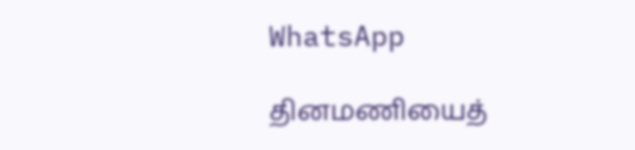WhatsApp

தினமணியைத்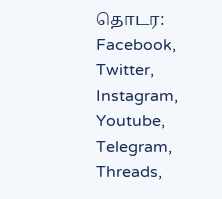தொடர: Facebook, Twitter, Instagram, Youtube, Telegram, Threads,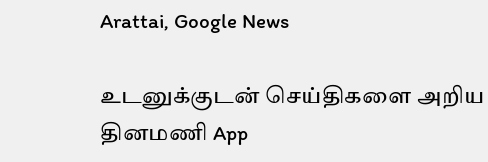Arattai, Google News

உடனுக்குடன் செய்திகளை அறிய தினமணி App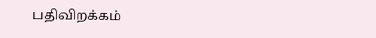பதிவிறக்கம்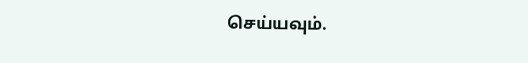செய்யவும்.